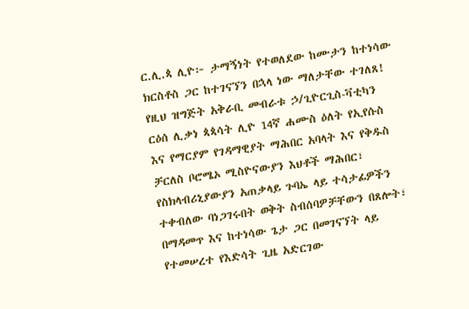ር.ሊ.ጳ ሊዮ፦ ታማኝነት የተወለደው ከሙታን ከተነሳው ክርስቶስ ጋር ከተገናኘን በኋላ ነው ማለታቸው ተገለጸ!
የዚህ ዝግጅት አቅራቢ መብራቱ ኃ/ጊዮርጊስ-ቫቲካን
ርዕሰ ሊቃነ ጳጳሳት ሊዮ 14ኛ ሐሙስ ዕለት የኢየሱስ እና የማርያም የገዳማዊያት ማሕበር አባላት እና የቅዱስ ቻርለስ ቦሮሜኦ ሚስዮናውያን እህቶች ማሕበር፣ የስክላብሪኒያውያን አጠቃላይ ጉባኤ ላይ ተሳታፊዎችን ተቀብለው ባነጋገሩበት ወቅት ስብሰባዎቻቸውን በጸሎት፣ በማዳመጥ እና ከተነሳው ጌታ ጋር በመገናኘት ላይ የተመሠረተ የእድሳት ጊዜ አድርገው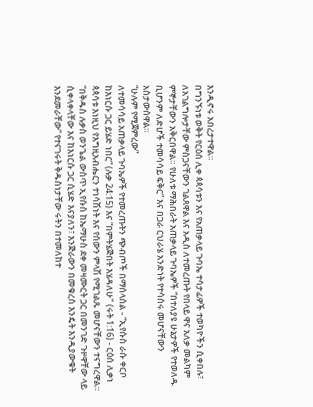እንዲኖሩ አበረታተዋል።
በግንኙነቱ ወቅት የርዕሰ ሊቀ ጳጳሳቱን እና የአጠቃላይ ጉባኤ ተሳታፊዎች ተወካዮችን ሲቀበሉ፣ ለአገልግሎታቸው ምስጋናቸውን ገልጸዋል እና አዲስ ለተመረጡት የበላይ ዋና አለቃ መልካም ምኞታቸውን አቅርበዋል። የሁለቱ ማሕበራት አጠቃላይ ጉባኤዎች “በተለያዩ ሁኔታዎች የተወለዱ ቢሆንም ለድሆች ተመሳሳይ ፍቅር” እና በጋራ ርህራሄ አንድነት የተሳሰሩ መሆናቸውን አስታውሰዋል።
“ሁሉም የሚጀምረው”
ለተመሳሳይ አጠቃላይ ጉባኤዎች የተመረጡትን ጭብጦች በማሰላሰል - “ኢየሱስ ራሱ ቀርቦ ከእነርሱ ጋር ይሄድ ነበር” (ሉቃ 24:15) እና “በምትሄጅበት እሄዳለሁ" (ሩት 1:16) - ርዕሰ ሊቃነ ጳጳሳቱ እነዚህ የእግዚአብሔርን ተነሳሽነት እና የሰውን ምላሽ የሚገልጹ መሆናቸውን ተናግረዋል።
“በቅዱስ ሉቃስ ወንጌል ውስጥ ኢየሱስ ከኤማሁስ ደቀ መዛሙርት ጋር በመንገድ ጉዞዋቸው ላይ ሲቀላቀላቸው እና ከእነርሱ ጋር ሲሄድ እናያለን፣ እንጅራውን በመቁረስ እንዴት እንዲያውቁት እንደመራቸው” የተናገሩት ቅዱስነታቸው ሩትን በተመለከተ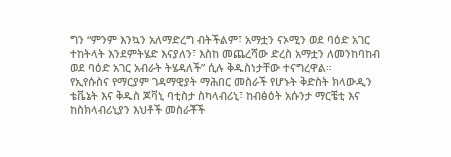ግን “ምንም እንኳን አለማድረግ ብትችልም፣ አማቷን ናኦሚን ወደ ባዕድ አገር ተከትላት እንደምትሄድ እናያለን፣ እስከ መጨረሻው ድረስ አማቷን ለመንከባከብ ወደ ባዕድ አገር አብራት ትሄዳለች” ሲሉ ቅዱስነታቸው ተናግረዋል።
የኢየሱስና የማርያም ገዳማዊያት ማሕበር መስራች የሆኑት ቅድስት ክላውዲን ቴቬኔት እና ቅዱስ ጆቫኒ ባቲስታ ስካላብሪኒ፣ ከብፅዕት አሱንታ ማርቼቲ እና ከስክላብሪኒያን እህቶች መስራቾች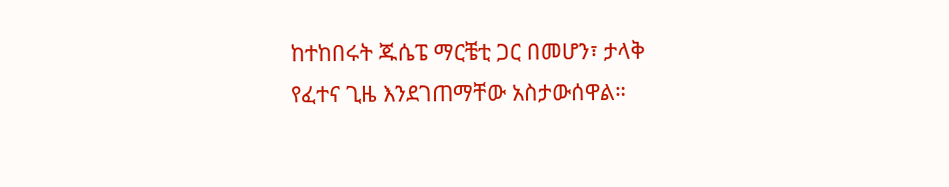ከተከበሩት ጁሴፔ ማርቼቲ ጋር በመሆን፣ ታላቅ የፈተና ጊዜ እንደገጠማቸው አስታውሰዋል።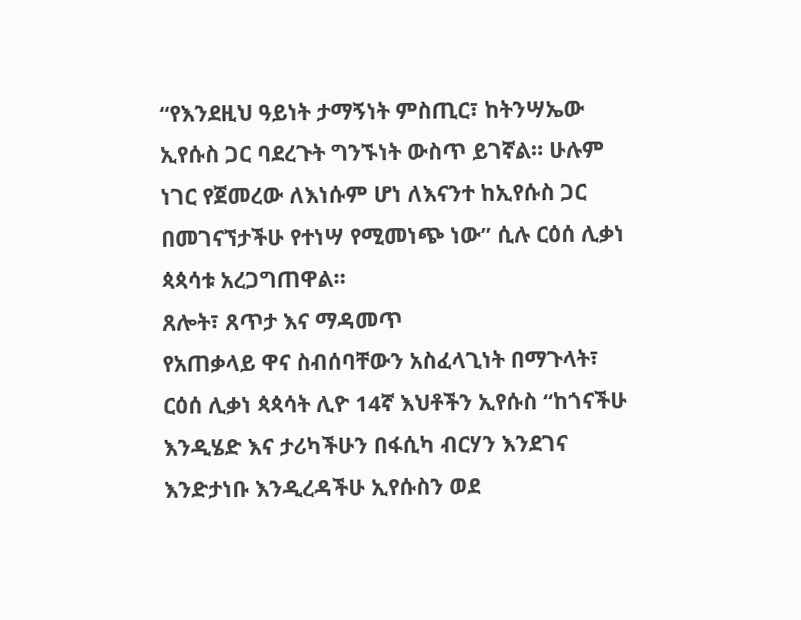“የእንደዚህ ዓይነት ታማኝነት ምስጢር፣ ከትንሣኤው ኢየሱስ ጋር ባደረጉት ግንኙነት ውስጥ ይገኛል። ሁሉም ነገር የጀመረው ለእነሱም ሆነ ለእናንተ ከኢየሱስ ጋር በመገናኘታችሁ የተነሣ የሚመነጭ ነው” ሲሉ ርዕሰ ሊቃነ ጳጳሳቱ አረጋግጠዋል።
ጸሎት፣ ጸጥታ እና ማዳመጥ
የአጠቃላይ ዋና ስብሰባቸውን አስፈላጊነት በማጉላት፣ ርዕሰ ሊቃነ ጳጳሳት ሊዮ 14ኛ እህቶችን ኢየሱስ “ከጎናችሁ እንዲሄድ እና ታሪካችሁን በፋሲካ ብርሃን እንደገና እንድታነቡ እንዲረዳችሁ ኢየሱስን ወደ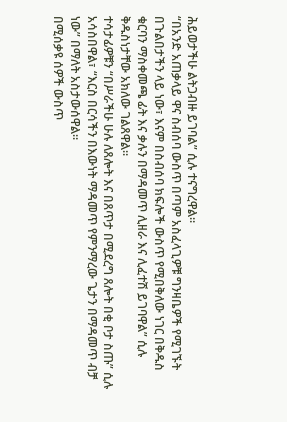ሕይወታችሁ ልትጋብዙ ይገባል” ሲሉ ተናግረዋል።
“በአንድ አጠቃላይ ዋና ስብሰባ ውስጥ በጣም አስፈላጊዎቹ ግንዛቤዎች የሚገኙት በጉልበታችን ላይ ነው፣ እናም በስብሰባ ክፍሎች ውስጥ የሚበቅለው ነገር በቅዱስ ቁርባን ማስቀመጫ ፊት እና ቃሉን በማዳመጥ ሊዘራ እና ሊፈተሽ ይገባዋል” ሲሉ ቅዱስነታቸው አክለው ገልጸዋል።
ተሳታፊዎቹን “በሥራችሁ ሁሉ ለጸሎት እና በጸጥታ በሚደረግ ጸሎት በቂ ቦታ ስጡ” ሲሉ አሳስበዋል፣ “እርስ በርሳችን በእውነት ማዳመጥ የምንማረው ጌታን በማዳመጥ ብቻ ነው” በማለት አስታውሰዋል።
በሚሰቃዩ ሰዎች ውስጥ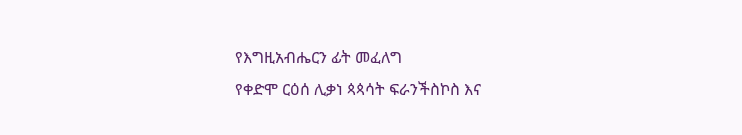የእግዚአብሔርን ፊት መፈለግ
የቀድሞ ርዕሰ ሊቃነ ጳጳሳት ፍራንችስኮስ እና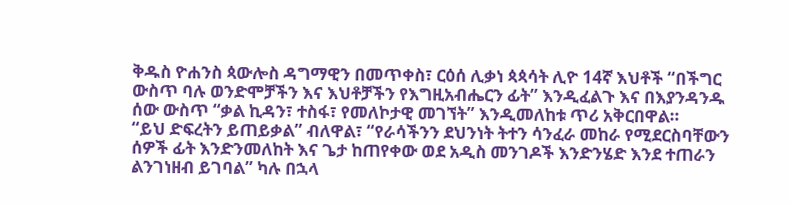ቅዱስ ዮሐንስ ጳውሎስ ዳግማዊን በመጥቀስ፣ ርዕሰ ሊቃነ ጳጳሳት ሊዮ 14ኛ እህቶች “በችግር ውስጥ ባሉ ወንድሞቻችን እና እህቶቻችን የእግዚአብሔርን ፊት” እንዲፈልጉ እና በእያንዳንዱ ሰው ውስጥ “ቃል ኪዳን፣ ተስፋ፣ የመለኮታዊ መገኘት” እንዲመለከቱ ጥሪ አቅርበዋል።
“ይህ ድፍረትን ይጠይቃል” ብለዋል፣ “የራሳችንን ደህንነት ትተን ሳንፈራ መከራ የሚደርስባቸውን ሰዎች ፊት እንድንመለከት እና ጌታ ከጠየቀው ወደ አዲስ መንገዶች እንድንሄድ እንደ ተጠራን ልንገነዘብ ይገባል” ካሉ በኋላ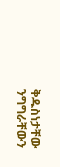ቅዱስነታቸው ንግግራቸውን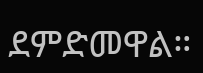ደምድመዋል።